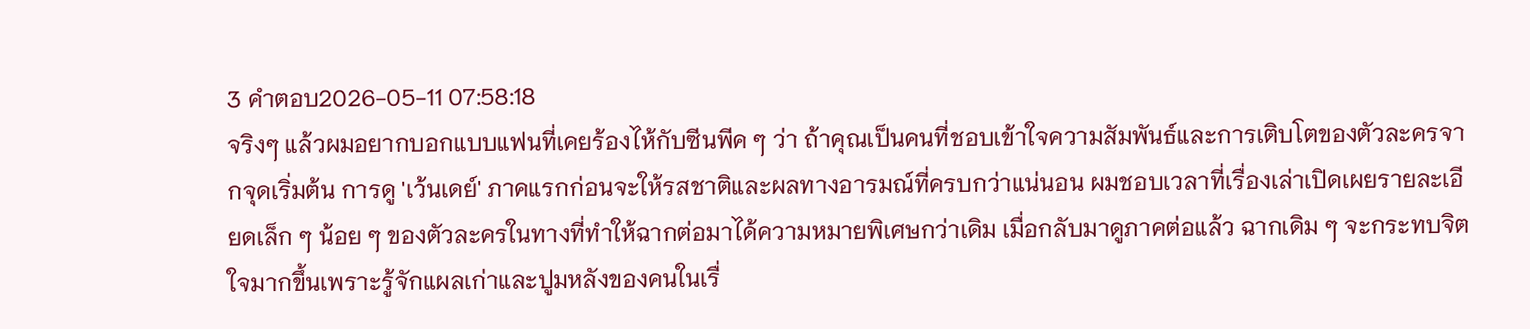3 คำตอบ2026-05-11 07:58:18
จริงๆ แล้วผมอยากบอกแบบแฟนที่เคยร้องไห้กับซีนพีค ๆ ว่า ถ้าคุณเป็นคนที่ชอบเข้าใจความสัมพันธ์และการเติบโตของตัวละครจากจุดเริ่มต้น การดู 'เว้นเดย์' ภาคแรกก่อนจะให้รสชาติและผลทางอารมณ์ที่ครบกว่าแน่นอน ผมชอบเวลาที่เรื่องเล่าเปิดเผยรายละเอียดเล็ก ๆ น้อย ๆ ของตัวละครในทางที่ทำให้ฉากต่อมาได้ความหมายพิเศษกว่าเดิม เมื่อกลับมาดูภาคต่อแล้ว ฉากเดิม ๆ จะกระทบจิตใจมากขึ้นเพราะรู้จักแผลเก่าและปูมหลังของคนในเรื่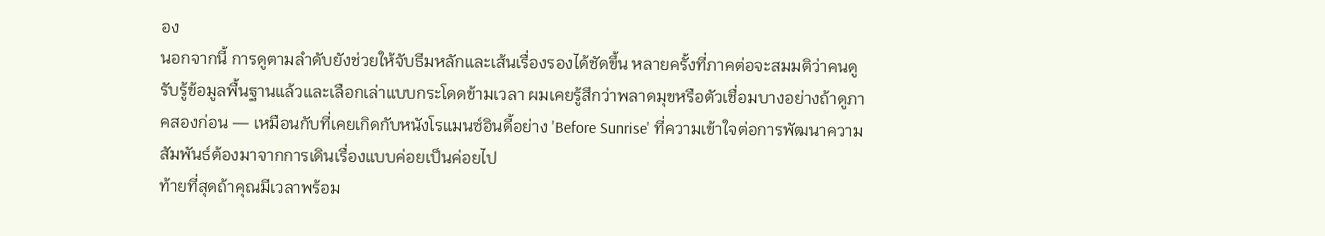อง
นอกจากนี้ การดูตามลำดับยังช่วยให้จับธีมหลักและเส้นเรื่องรองได้ชัดขึ้น หลายครั้งที่ภาคต่อจะสมมติว่าคนดูรับรู้ข้อมูลพื้นฐานแล้วและเลือกเล่าแบบกระโดดข้ามเวลา ผมเคยรู้สึกว่าพลาดมุขหรือตัวเชื่อมบางอย่างถ้าดูภาคสองก่อน — เหมือนกับที่เคยเกิดกับหนังโรแมนซ์อินดี้อย่าง 'Before Sunrise' ที่ความเข้าใจต่อการพัฒนาความสัมพันธ์ต้องมาจากการเดินเรื่องแบบค่อยเป็นค่อยไป
ท้ายที่สุดถ้าคุณมีเวลาพร้อม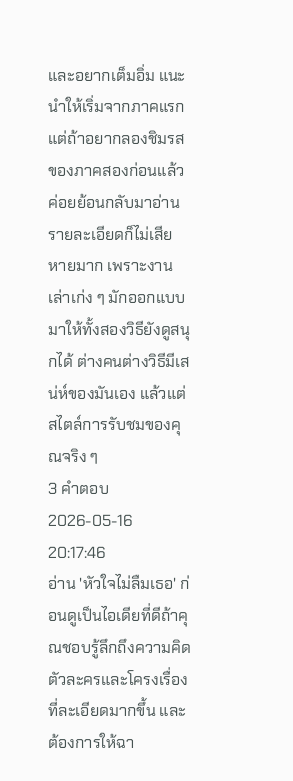และอยากเต็มอิ่ม แนะนำให้เริ่มจากภาคแรก แต่ถ้าอยากลองชิมรสของภาคสองก่อนแล้วค่อยย้อนกลับมาอ่านรายละเอียดก็ไม่เสียหายมาก เพราะงานเล่าเก่ง ๆ มักออกแบบมาให้ทั้งสองวิธียังดูสนุกได้ ต่างคนต่างวิธีมีเสน่ห์ของมันเอง แล้วแต่สไตล์การรับชมของคุณจริง ๆ
3 คำตอบ2026-05-16 20:17:46
อ่าน 'หัวใจไม่ลืมเธอ' ก่อนดูเป็นไอเดียที่ดีถ้าคุณชอบรู้ลึกถึงความคิดตัวละครและโครงเรื่องที่ละเอียดมากขึ้น และต้องการให้ฉา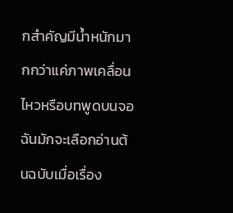กสำคัญมีน้ำหนักมากกว่าแค่ภาพเคลื่อนไหวหรือบทพูดบนจอ
ฉันมักจะเลือกอ่านต้นฉบับเมื่อเรื่อง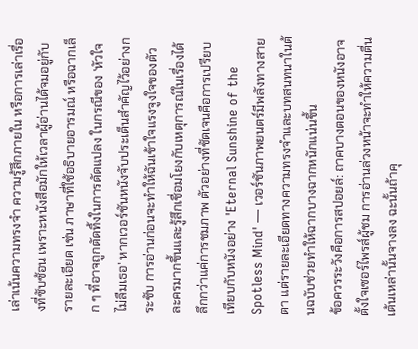เล่าเน้นความทรงจำ ความรู้สึกภายใน หรือการเล่าเรื่องที่ซับซ้อน เพราะหนังสือมักให้เวลาผู้อ่านได้จมอยู่กับรายละเอียด เช่น ภาษาที่ใช้อธิบายอารมณ์ หรือฉากเล็ก ๆ ที่อาจถูกตัดทิ้งในการดัดแปลง ในกรณีของ 'หัวใจไม่ลืมเธอ' หากเวอร์ชันหนังจับประเด็นสำคัญไว้อย่างกระชับ การอ่านก่อนจะทำให้ฉันเข้าใจแรงจูงใจของตัวละครมากขึ้นและรู้สึกเชื่อมโยงกับเหตุการณ์ในเรื่องได้ลึกกว่าแค่การชมภาพ ตัวอย่างที่ชัดเจนคือการเปรียบเทียบกับหนังอย่าง 'Eternal Sunshine of the Spotless Mind' — เวอร์ชันภาพยนตร์มีพลังทางสายตา แต่รายละเอียดทางความทรงจำและบทสนทนาในต้นฉบับช่วยทำให้ฉากบางฉากหนักแน่นขึ้น
ข้อควรระวังคือการสปอยล์: ถาคบางตอนของหนังอาจตั้งใจเซอร์ไพรส์ผู้ชม การอ่านล่วงหน้าจะทำให้ความตื่นเต้นเหล่านั้นจางลง ฉะนั้นถ้าคุ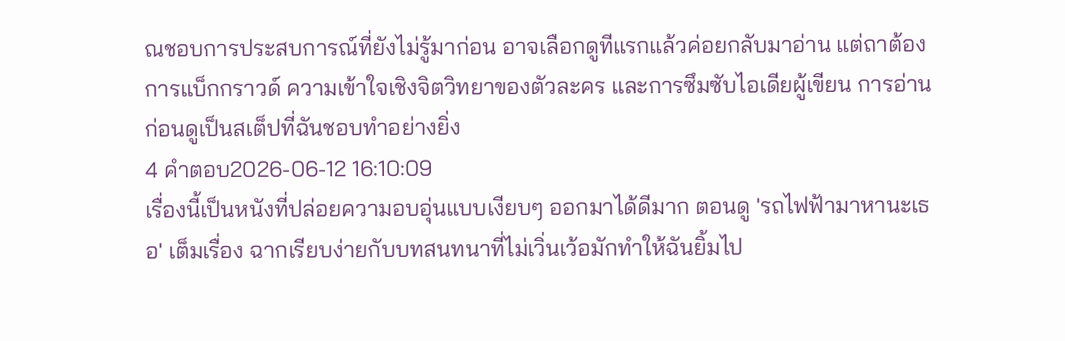ณชอบการประสบการณ์ที่ยังไม่รู้มาก่อน อาจเลือกดูทีแรกแล้วค่อยกลับมาอ่าน แต่ถาต้องการแบ็กกราวด์ ความเข้าใจเชิงจิตวิทยาของตัวละคร และการซึมซับไอเดียผู้เขียน การอ่านก่อนดูเป็นสเต็ปที่ฉันชอบทำอย่างยิ่ง
4 คำตอบ2026-06-12 16:10:09
เรื่องนี้เป็นหนังที่ปล่อยความอบอุ่นแบบเงียบๆ ออกมาได้ดีมาก ตอนดู 'รถไฟฟ้ามาหานะเธอ' เต็มเรื่อง ฉากเรียบง่ายกับบทสนทนาที่ไม่เวิ่นเว้อมักทำให้ฉันยิ้มไป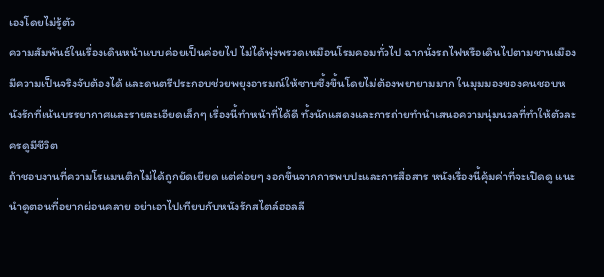เองโดยไม่รู้ตัว
ความสัมพันธ์ในเรื่องเดินหน้าแบบค่อยเป็นค่อยไป ไม่ได้พุ่งพรวดเหมือนโรมคอมทั่วไป ฉากนั่งรถไฟหรือเดินไปตามชานเมืองมีความเป็นจริงจับต้องได้ และดนตรีประกอบช่วยพยุงอารมณ์ให้ซาบซึ้งขึ้นโดยไม่ต้องพยายามมาก ในมุมมองของคนชอบหนังรักที่เน้นบรรยากาศและรายละเอียดเล็กๆ เรื่องนี้ทำหน้าที่ได้ดี ทั้งนักแสดงและการถ่ายทำนำเสนอความนุ่มนวลที่ทำให้ตัวละครดูมีชีวิต
ถ้าชอบงานที่ความโรแมนติกไม่ได้ถูกยัดเยียด แต่ค่อยๆ งอกขึ้นจากการพบปะและการสื่อสาร หนังเรื่องนี้คุ้มค่าที่จะเปิดดู แนะนำดูตอนที่อยากผ่อนคลาย อย่าเอาไปเทียบกับหนังรักสไตล์ฮอลลี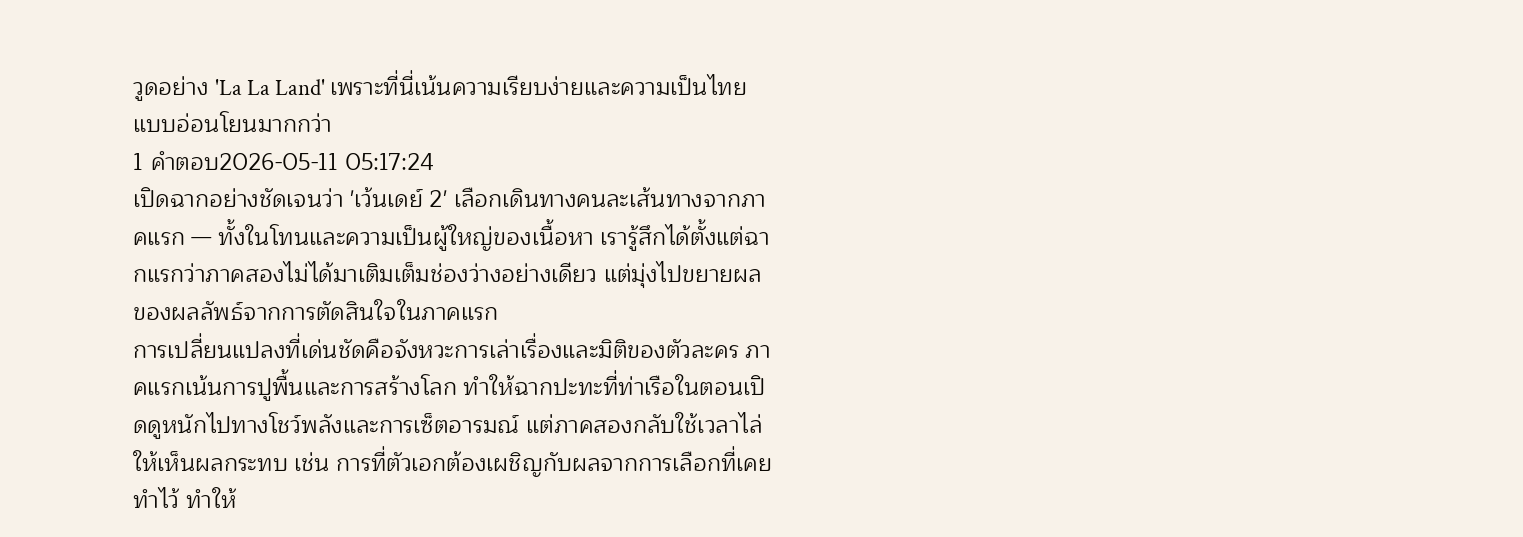วูดอย่าง 'La La Land' เพราะที่นี่เน้นความเรียบง่ายและความเป็นไทยแบบอ่อนโยนมากกว่า
1 คำตอบ2026-05-11 05:17:24
เปิดฉากอย่างชัดเจนว่า 'เว้นเดย์ 2' เลือกเดินทางคนละเส้นทางจากภาคแรก — ทั้งในโทนและความเป็นผู้ใหญ่ของเนื้อหา เรารู้สึกได้ตั้งแต่ฉากแรกว่าภาคสองไม่ได้มาเติมเต็มช่องว่างอย่างเดียว แต่มุ่งไปขยายผลของผลลัพธ์จากการตัดสินใจในภาคแรก
การเปลี่ยนแปลงที่เด่นชัดคือจังหวะการเล่าเรื่องและมิติของตัวละคร ภาคแรกเน้นการปูพื้นและการสร้างโลก ทำให้ฉากปะทะที่ท่าเรือในตอนเปิดดูหนักไปทางโชว์พลังและการเซ็ตอารมณ์ แต่ภาคสองกลับใช้เวลาไล่ให้เห็นผลกระทบ เช่น การที่ตัวเอกต้องเผชิญกับผลจากการเลือกที่เคยทำไว้ ทำให้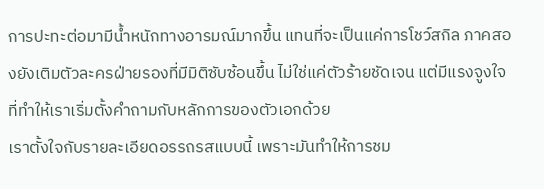การปะทะต่อมามีน้ำหนักทางอารมณ์มากขึ้น แทนที่จะเป็นแค่การโชว์สกิล ภาคสองยังเติมตัวละครฝ่ายรองที่มีมิติซับซ้อนขึ้น ไม่ใช่แค่ตัวร้ายชัดเจน แต่มีแรงจูงใจที่ทำให้เราเริ่มตั้งคำถามกับหลักการของตัวเอกด้วย
เราตั้งใจกับรายละเอียดอรรถรสแบบนี้ เพราะมันทำให้การชม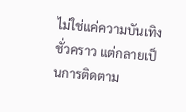ไม่ใช่แค่ความบันเทิงชั่วคราว แต่กลายเป็นการติดตาม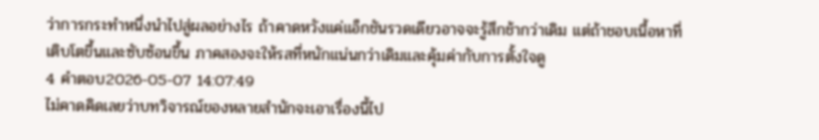ว่าการกระทำหนึ่งนำไปสู่ผลอย่างไร ถ้าคาดหวังแค่แอ็กชันรวดเดียวอาจจะรู้สึกช้ากว่าเดิม แต่ถ้าชอบเนื้อหาที่เติบโตขึ้นและซับซ้อนขึ้น ภาคสองจะให้รสที่หนักแน่นกว่าเดิมและคุ้มค่ากับการตั้งใจดู
4 คำตอบ2026-05-07 14:07:49
ไม่คาดคิดเลยว่าบทวิจารณ์ของหลายสำนักจะเอาเรื่องนี้ไป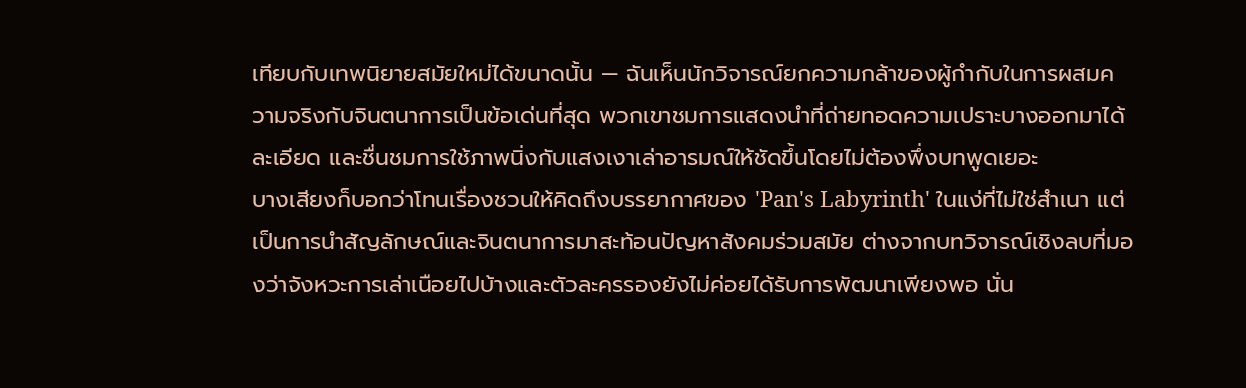เทียบกับเทพนิยายสมัยใหม่ได้ขนาดนั้น — ฉันเห็นนักวิจารณ์ยกความกล้าของผู้กำกับในการผสมความจริงกับจินตนาการเป็นข้อเด่นที่สุด พวกเขาชมการแสดงนำที่ถ่ายทอดความเปราะบางออกมาได้ละเอียด และชื่นชมการใช้ภาพนิ่งกับแสงเงาเล่าอารมณ์ให้ชัดขึ้นโดยไม่ต้องพึ่งบทพูดเยอะ
บางเสียงก็บอกว่าโทนเรื่องชวนให้คิดถึงบรรยากาศของ 'Pan's Labyrinth' ในแง่ที่ไม่ใช่สำเนา แต่เป็นการนำสัญลักษณ์และจินตนาการมาสะท้อนปัญหาสังคมร่วมสมัย ต่างจากบทวิจารณ์เชิงลบที่มองว่าจังหวะการเล่าเนือยไปบ้างและตัวละครรองยังไม่ค่อยได้รับการพัฒนาเพียงพอ นั่น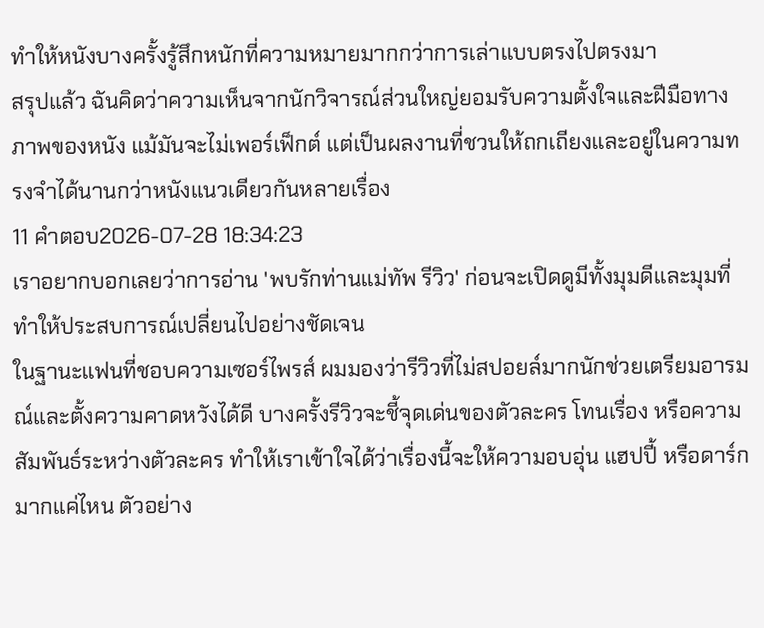ทำให้หนังบางครั้งรู้สึกหนักที่ความหมายมากกว่าการเล่าแบบตรงไปตรงมา
สรุปแล้ว ฉันคิดว่าความเห็นจากนักวิจารณ์ส่วนใหญ่ยอมรับความตั้งใจและฝีมือทางภาพของหนัง แม้มันจะไม่เพอร์เฟ็กต์ แต่เป็นผลงานที่ชวนให้ถกเถียงและอยู่ในความทรงจำได้นานกว่าหนังแนวเดียวกันหลายเรื่อง
11 คำตอบ2026-07-28 18:34:23
เราอยากบอกเลยว่าการอ่าน 'พบรักท่านแม่ทัพ รีวิว' ก่อนจะเปิดดูมีทั้งมุมดีและมุมที่ทำให้ประสบการณ์เปลี่ยนไปอย่างชัดเจน
ในฐานะแฟนที่ชอบความเซอร์ไพรส์ ผมมองว่ารีวิวที่ไม่สปอยล์มากนักช่วยเตรียมอารมณ์และตั้งความคาดหวังได้ดี บางครั้งรีวิวจะชี้จุดเด่นของตัวละคร โทนเรื่อง หรือความสัมพันธ์ระหว่างตัวละคร ทำให้เราเข้าใจได้ว่าเรื่องนี้จะให้ความอบอุ่น แฮปปี้ หรือดาร์กมากแค่ไหน ตัวอย่าง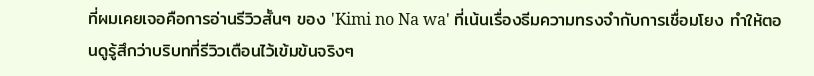ที่ผมเคยเจอคือการอ่านรีวิวสั้นๆ ของ 'Kimi no Na wa' ที่เน้นเรื่องธีมความทรงจำกับการเชื่อมโยง ทำให้ตอนดูรู้สึกว่าบริบทที่รีวิวเตือนไว้เข้มข้นจริงๆ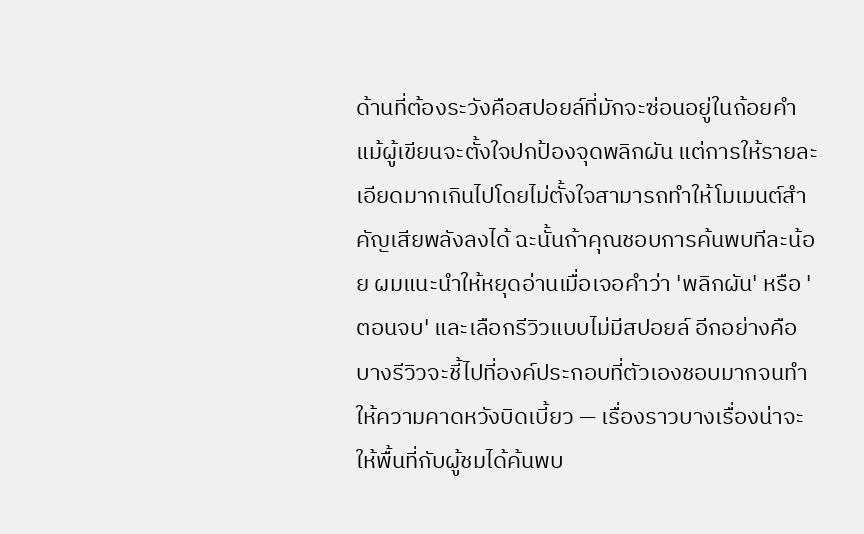ด้านที่ต้องระวังคือสปอยล์ที่มักจะซ่อนอยู่ในถ้อยคำ แม้ผู้เขียนจะตั้งใจปกป้องจุดพลิกผัน แต่การให้รายละเอียดมากเกินไปโดยไม่ตั้งใจสามารถทำให้โมเมนต์สำคัญเสียพลังลงได้ ฉะนั้นถ้าคุณชอบการค้นพบทีละน้อย ผมแนะนำให้หยุดอ่านเมื่อเจอคำว่า 'พลิกผัน' หรือ 'ตอนจบ' และเลือกรีวิวแบบไม่มีสปอยล์ อีกอย่างคือบางรีวิวจะชี้ไปที่องค์ประกอบที่ตัวเองชอบมากจนทำให้ความคาดหวังบิดเบี้ยว — เรื่องราวบางเรื่องน่าจะให้พื้นที่กับผู้ชมได้ค้นพบ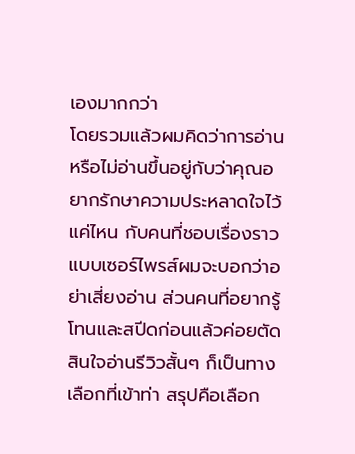เองมากกว่า
โดยรวมแล้วผมคิดว่าการอ่านหรือไม่อ่านขึ้นอยู่กับว่าคุณอยากรักษาความประหลาดใจไว้แค่ไหน กับคนที่ชอบเรื่องราวแบบเซอร์ไพรส์ผมจะบอกว่าอย่าเสี่ยงอ่าน ส่วนคนที่อยากรู้โทนและสปีดก่อนแล้วค่อยตัดสินใจอ่านรีวิวสั้นๆ ก็เป็นทางเลือกที่เข้าท่า สรุปคือเลือก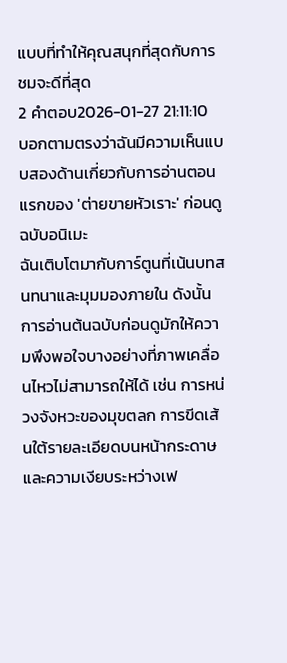แบบที่ทำให้คุณสนุกที่สุดกับการชมจะดีที่สุด
2 คำตอบ2026-01-27 21:11:10
บอกตามตรงว่าฉันมีความเห็นแบบสองด้านเกี่ยวกับการอ่านตอนแรกของ 'ต่ายขายหัวเราะ' ก่อนดูฉบับอนิเมะ
ฉันเติบโตมากับการ์ตูนที่เน้นบทสนทนาและมุมมองภายใน ดังนั้นการอ่านต้นฉบับก่อนดูมักให้ความพึงพอใจบางอย่างที่ภาพเคลื่อนไหวไม่สามารถให้ได้ เช่น การหน่วงจังหวะของมุขตลก การขีดเส้นใต้รายละเอียดบนหน้ากระดาษ และความเงียบระหว่างเฟ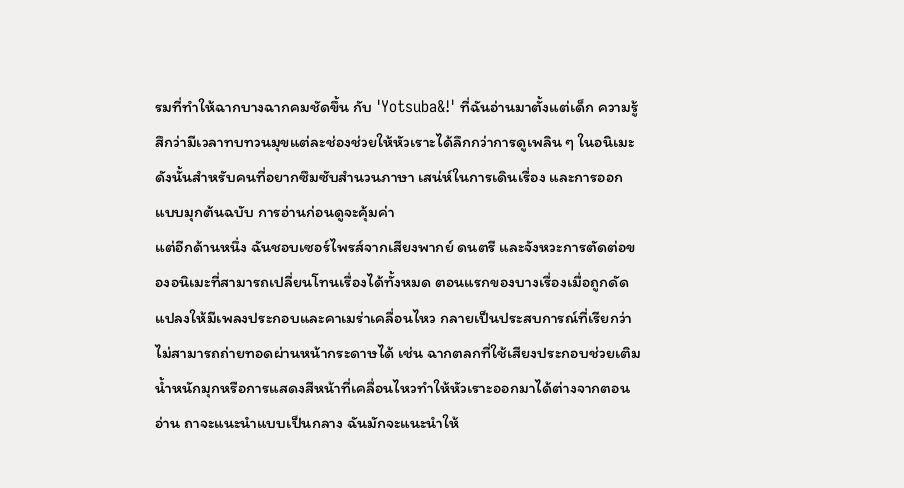รมที่ทำให้ฉากบางฉากคมชัดขึ้น กับ 'Yotsuba&!' ที่ฉันอ่านมาตั้งแต่เด็ก ความรู้สึกว่ามีเวลาทบทวนมุขแต่ละช่องช่วยให้หัวเราะได้ลึกกว่าการดูเพลิน ๆ ในอนิเมะ ดังนั้นสำหรับคนที่อยากซึมซับสำนวนภาษา เสน่ห์ในการเดินเรื่อง และการออกแบบมุกต้นฉบับ การอ่านก่อนดูจะคุ้มค่า
แต่อีกด้านหนึ่ง ฉันชอบเซอร์ไพรส์จากเสียงพากย์ ดนตรี และจังหวะการตัดต่อของอนิเมะที่สามารถเปลี่ยนโทนเรื่องได้ทั้งหมด ตอนแรกของบางเรื่องเมื่อถูกดัดแปลงให้มีเพลงประกอบและคาเมร่าเคลื่อนไหว กลายเป็นประสบการณ์ที่เรียกว่าไม่สามารถถ่ายทอดผ่านหน้ากระดาษได้ เช่น ฉากตลกที่ใช้เสียงประกอบช่วยเติมน้ำหนักมุกหรือการแสดงสีหน้าที่เคลื่อนไหวทำให้หัวเราะออกมาได้ต่างจากตอนอ่าน ถาจะแนะนำแบบเป็นกลาง ฉันมักจะแนะนำให้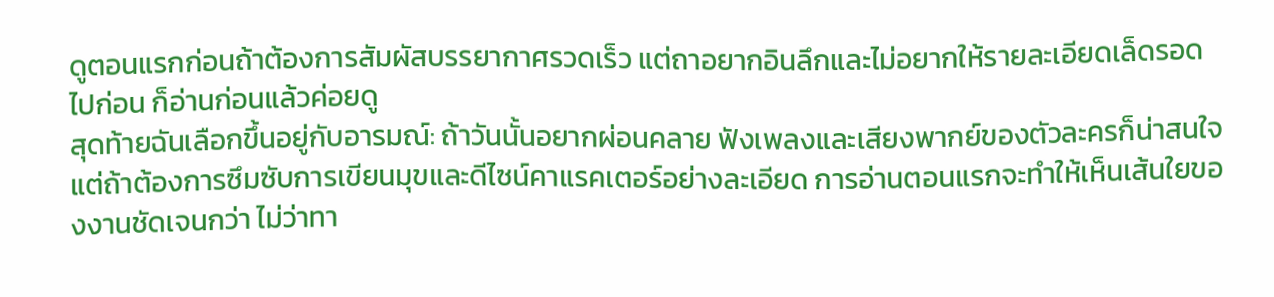ดูตอนแรกก่อนถ้าต้องการสัมผัสบรรยากาศรวดเร็ว แต่ถาอยากอินลึกและไม่อยากให้รายละเอียดเล็ดรอดไปก่อน ก็อ่านก่อนแล้วค่อยดู
สุดท้ายฉันเลือกขึ้นอยู่กับอารมณ์: ถ้าวันนั้นอยากผ่อนคลาย ฟังเพลงและเสียงพากย์ของตัวละครก็น่าสนใจ แต่ถ้าต้องการซึมซับการเขียนมุขและดีไซน์คาแรคเตอร์อย่างละเอียด การอ่านตอนแรกจะทำให้เห็นเส้นใยของงานชัดเจนกว่า ไม่ว่าทา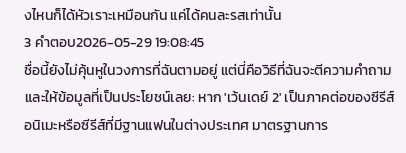งไหนก็ได้หัวเราะเหมือนกัน แค่ได้คนละรสเท่านั้น
3 คำตอบ2026-05-29 19:08:45
ชื่อนี้ยังไม่คุ้นหูในวงการที่ฉันตามอยู่ แต่นี่คือวิธีที่ฉันจะตีความคำถามและให้ข้อมูลที่เป็นประโยชน์เลย: หาก 'เว้นเดย์ 2' เป็นภาคต่อของซีรีส์อนิเมะหรือซีรีส์ที่มีฐานแฟนในต่างประเทศ มาตรฐานการ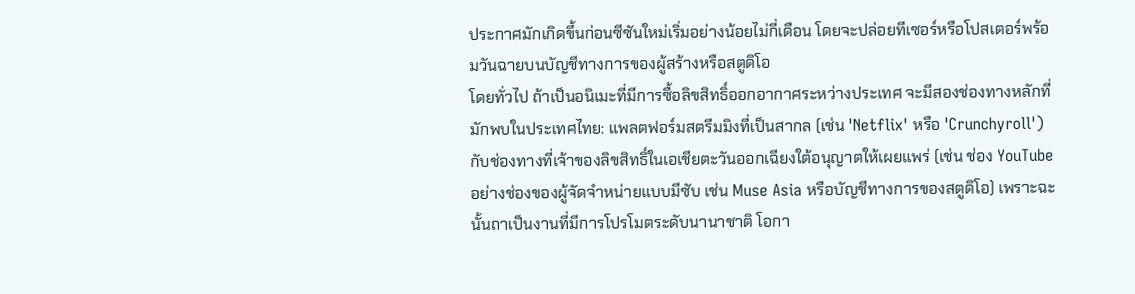ประกาศมักเกิดขึ้นก่อนซีซันใหม่เริ่มอย่างน้อยไม่กี่เดือน โดยจะปล่อยทีเซอร์หรือโปสเตอร์พร้อมวันฉายบนบัญชีทางการของผู้สร้างหรือสตูดิโอ
โดยทั่วไป ถ้าเป็นอนิเมะที่มีการซื้อลิขสิทธิ์ออกอากาศระหว่างประเทศ จะมีสองช่องทางหลักที่มักพบในประเทศไทย: แพลตฟอร์มสตรีมมิงที่เป็นสากล (เช่น 'Netflix' หรือ 'Crunchyroll') กับช่องทางที่เจ้าของลิขสิทธิ์ในเอเชียตะวันออกเฉียงใต้อนุญาตให้เผยแพร่ (เช่น ช่อง YouTube อย่างช่องของผู้จัดจำหน่ายแบบมีซับ เช่น Muse Asia หรือบัญชีทางการของสตูดิโอ) เพราะฉะนั้นถาเป็นงานที่มีการโปรโมตระดับนานาชาติ โอกา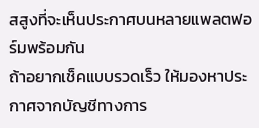สสูงที่จะเห็นประกาศบนหลายแพลตฟอร์มพร้อมกัน
ถ้าอยากเช็คแบบรวดเร็ว ให้มองหาประกาศจากบัญชีทางการ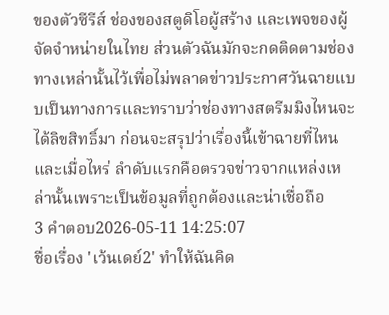ของตัวซีรีส์ ช่องของสตูดิโอผู้สร้าง และเพจของผู้จัดจำหน่ายในไทย ส่วนตัวฉันมักจะกดติดตามช่องทางเหล่านั้นไว้เพื่อไม่พลาดข่าวประกาศวันฉายแบบเป็นทางการและทราบว่าช่องทางสตรีมมิงไหนจะได้ลิขสิทธิ์มา ก่อนจะสรุปว่าเรื่องนี้เข้าฉายที่ไหนและเมื่อไหร่ ลำดับแรกคือตรวจข่าวจากแหล่งเหล่านั้นเพราะเป็นข้อมูลที่ถูกต้องและน่าเชื่อถือ
3 คำตอบ2026-05-11 14:25:07
ชื่อเรื่อง 'เว้นเดย์2' ทำให้ฉันคิด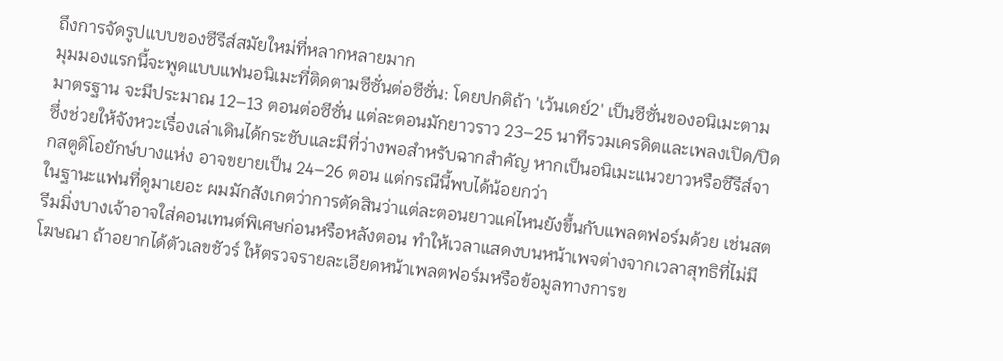ถึงการจัดรูปแบบของซีรีส์สมัยใหม่ที่หลากหลายมาก
มุมมองแรกนี้จะพูดแบบแฟนอนิเมะที่ติดตามซีซั่นต่อซีซั่น: โดยปกติถ้า 'เว้นเดย์2' เป็นซีซั่นของอนิเมะตามมาตรฐาน จะมีประมาณ 12–13 ตอนต่อซีซั่น แต่ละตอนมักยาวราว 23–25 นาทีรวมเครดิตและเพลงเปิด/ปิด ซึ่งช่วยให้จังหวะเรื่องเล่าเดินได้กระชับและมีที่ว่างพอสำหรับฉากสำคัญ หากเป็นอนิเมะแนวยาวหรือซีรีส์จากสตูดิโอยักษ์บางแห่ง อาจขยายเป็น 24–26 ตอน แต่กรณีนี้พบได้น้อยกว่า
ในฐานะแฟนที่ดูมาเยอะ ผมมักสังเกตว่าการตัดสินว่าแต่ละตอนยาวแค่ไหนยังขึ้นกับแพลตฟอร์มด้วย เช่นสตรีมมิ่งบางเจ้าอาจใส่คอนเทนต์พิเศษก่อนหรือหลังตอน ทำให้เวลาแสดงบนหน้าเพจต่างจากเวลาสุทธิที่ไม่มีโฆษณา ถ้าอยากได้ตัวเลขชัวร์ ให้ตรวจรายละเอียดหน้าเพลตฟอร์มหรือข้อมูลทางการข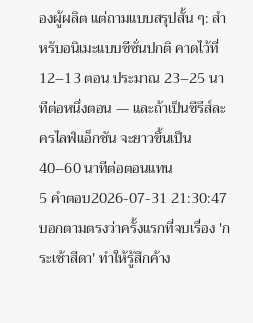องผู้ผลิต แต่ถามแบบสรุปสั้น ๆ: สำหรับอนิเมะแบบซีซั่นปกติ คาดไว้ที่ 12–13 ตอน ประมาณ 23–25 นาทีต่อหนึ่งตอน — และถ้าเป็นซีรีส์ละครไลฟ์แอ็กชัน จะยาวขึ้นเป็น 40–60 นาทีต่อตอนแทน
5 คำตอบ2026-07-31 21:30:47
บอกตามตรงว่าครั้งแรกที่จบเรื่อง 'กระเช้าสีดา' ทำให้รู้สึกค้าง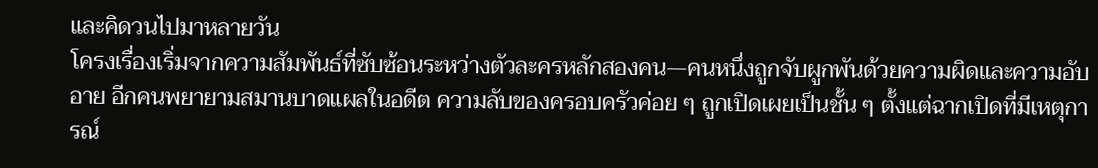และคิดวนไปมาหลายวัน
โครงเรื่องเริ่มจากความสัมพันธ์ที่ซับซ้อนระหว่างตัวละครหลักสองคน—คนหนึ่งถูกจับผูกพันด้วยความผิดและความอับอาย อีกคนพยายามสมานบาดแผลในอดีต ความลับของครอบครัวค่อย ๆ ถูกเปิดเผยเป็นชั้น ๆ ตั้งแต่ฉากเปิดที่มีเหตุการณ์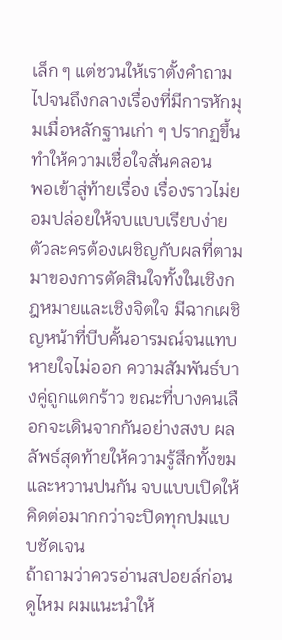เล็ก ๆ แต่ชวนให้เราตั้งคำถามไปจนถึงกลางเรื่องที่มีการหักมุมเมื่อหลักฐานเก่า ๆ ปรากฏขึ้น ทำให้ความเชื่อใจสั่นคลอน
พอเข้าสู่ท้ายเรื่อง เรื่องราวไม่ยอมปล่อยให้จบแบบเรียบง่าย ตัวละครต้องเผชิญกับผลที่ตามมาของการตัดสินใจทั้งในเชิงกฎหมายและเชิงจิตใจ มีฉากเผชิญหน้าที่บีบคั้นอารมณ์จนแทบหายใจไม่ออก ความสัมพันธ์บางคู่ถูกแตกร้าว ขณะที่บางคนเลือกจะเดินจากกันอย่างสงบ ผลลัพธ์สุดท้ายให้ความรู้สึกทั้งขมและหวานปนกัน จบแบบเปิดให้คิดต่อมากกว่าจะปิดทุกปมแบบชัดเจน
ถ้าถามว่าควรอ่านสปอยล์ก่อนดูไหม ผมแนะนำให้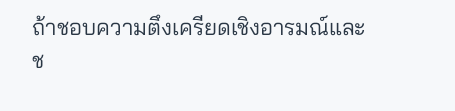ถ้าชอบความตึงเครียดเชิงอารมณ์และช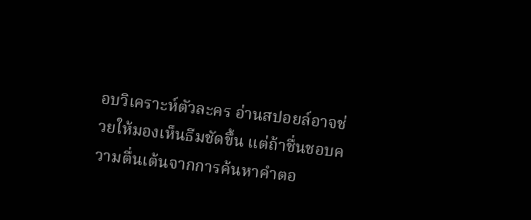อบวิเคราะห์ตัวละคร อ่านสปอยล์อาจช่วยให้มองเห็นธีมชัดขึ้น แต่ถ้าชื่นชอบความตื่นเต้นจากการค้นหาคำตอ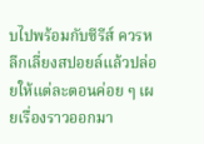บไปพร้อมกับซีรีส์ ควรหลีกเลี่ยงสปอยล์แล้วปล่อยให้แต่ละตอนค่อย ๆ เผยเรื่องราวออกมา